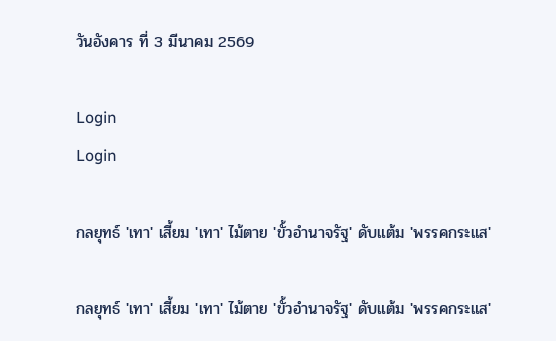วันอังคาร ที่ 3 มีนาคม 2569

Login
Login

กลยุทธ์ 'เทา' เสี้ยม 'เทา' ไม้ตาย 'ขั้วอำนาจรัฐ' ดับแต้ม 'พรรคกระแส'

กลยุทธ์ 'เทา' เสี้ยม 'เทา' ไม้ตาย 'ขั้วอำนาจรัฐ' ดับแต้ม 'พรรคกระแส'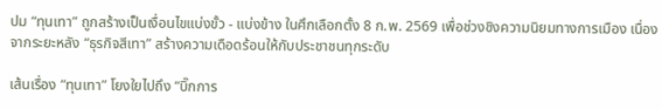ปม “ทุนเทา” ถูกสร้างเป็นเงื่อนไขแบ่งขั้ว - แบ่งข้าง ในศึกเลือกตั้ง 8 ก.พ. 2569 เพื่อช่วงชิงความนิยมทางการเมือง เนื่องจากระยะหลัง “ธุรกิจสีเทา” สร้างความเดือดร้อนให้กับประชาชนทุกระดับ

เส้นเรื่อง “ทุนเทา” โยงใยไปถึง “บิ๊กการ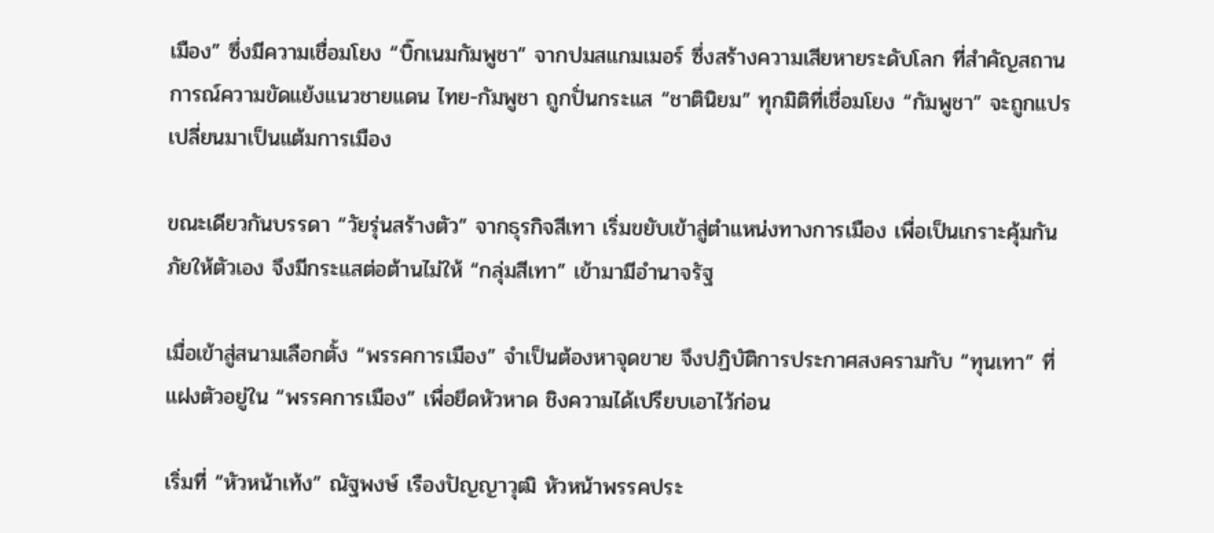เมือง” ซึ่งมีความเชื่อมโยง “บิ๊กเนมกัมพูชา” จากปมสแกมเมอร์ ซึ่งสร้างความเสียหายระดับโลก ที่สำคัญสถานการณ์ความขัดแย้งแนวชายแดน ไทย-กัมพูชา ถูกปั่นกระแส “ชาตินิยม” ทุกมิติที่เชื่อมโยง “กัมพูชา” จะถูกแปรเปลี่ยนมาเป็นแต้มการเมือง

ขณะเดียวกันบรรดา “วัยรุ่นสร้างตัว” จากธุรกิจสีเทา เริ่มขยับเข้าสู่ตำแหน่งทางการเมือง เพื่อเป็นเกราะคุ้มกันภัยให้ตัวเอง จึงมีกระแสต่อต้านไม่ให้ “กลุ่มสีเทา” เข้ามามีอำนาจรัฐ

เมื่อเข้าสู่สนามเลือกตั้ง “พรรคการเมือง” จำเป็นต้องหาจุดขาย จึงปฏิบัติการประกาศสงครามกับ “ทุนเทา” ที่แฝงตัวอยู่ใน “พรรคการเมือง” เพื่อยึดหัวหาด ชิงความได้เปรียบเอาไว้ก่อน

เริ่มที่ “หัวหน้าเท้ง” ณัฐพงษ์ เรืองปัญญาวุฒิ หัวหน้าพรรคประ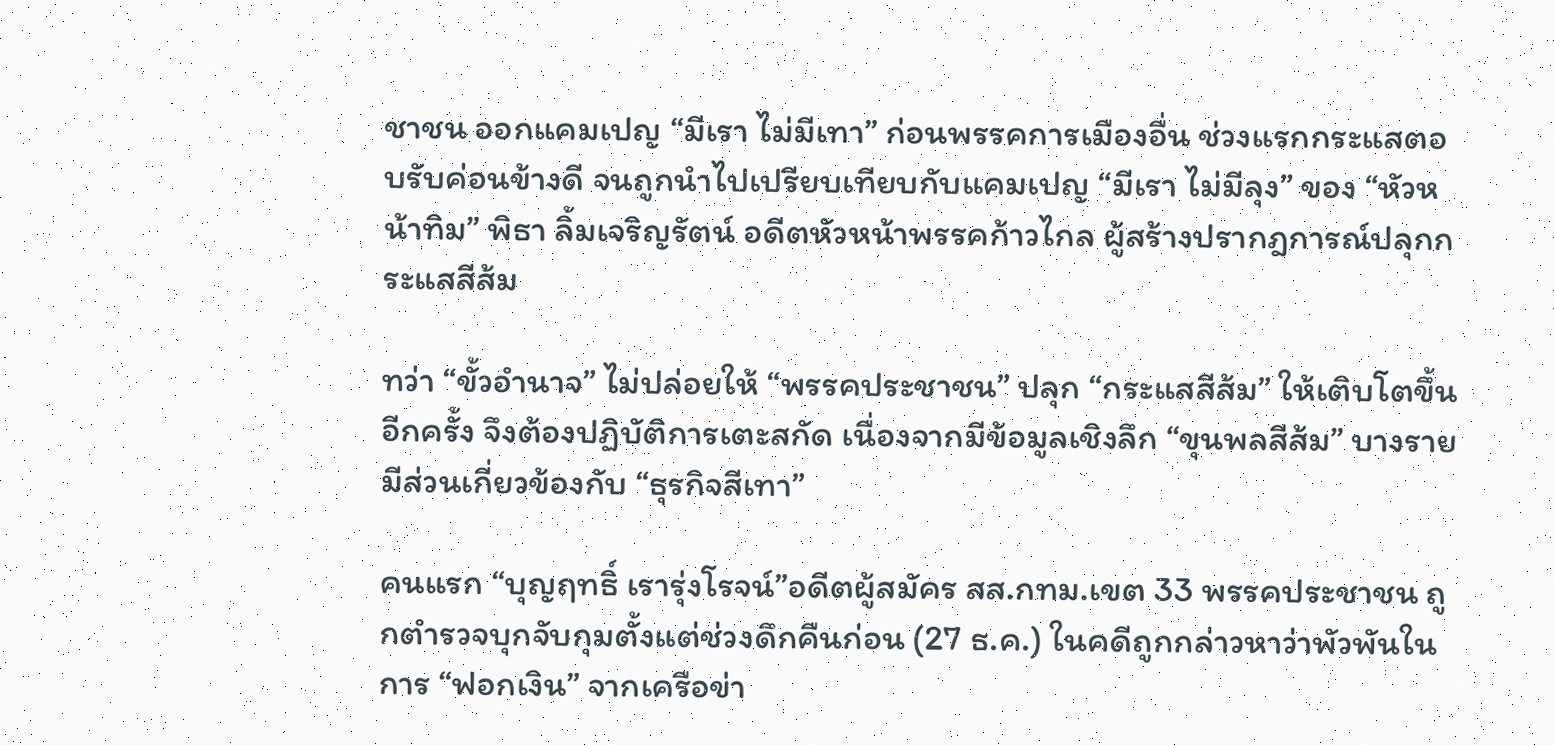ชาชน ออกแคมเปญ “มีเรา ไม่มีเทา” ก่อนพรรคการเมืองอื่น ช่วงแรกกระแสตอบรับค่อนข้างดี จนถูกนำไปเปรียบเทียบกับแคมเปญ “มีเรา ไม่มีลุง” ของ “หัวหน้าทิม” พิธา ลิ้มเจริญรัตน์ อดีตหัวหน้าพรรคก้าวไกล ผู้สร้างปรากฎการณ์ปลุกกระแสสีส้ม

ทว่า “ขั้วอำนาจ” ไม่ปล่อยให้ “พรรคประชาชน” ปลุก “กระแสสีส้ม” ให้เติบโตขึ้นอีกครั้ง จึงต้องปฏิบัติการเตะสกัด เนื่องจากมีข้อมูลเชิงลึก “ขุนพลสีส้ม” บางรายมีส่วนเกี่ยวข้องกับ “ธุรกิจสีเทา”

คนแรก “บุญฤทธิ์ เรารุ่งโรจน์”อดีตผู้สมัคร สส.กทม.เขต 33 พรรคประชาชน ถูกตำรวจบุกจับกุมตั้งแต่ช่วงดึกคืนก่อน (27 ธ.ค.) ในคดีถูกกล่าวหาว่าพัวพันในการ “ฟอกเงิน” จากเครือข่า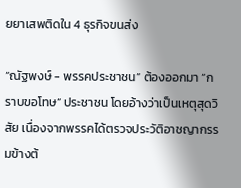ยยาเสพติดใน 4 ธุรกิจขนส่ง

“ณัฐพงษ์ - พรรคประชาชน” ต้องออกมา “กราบขอโทษ” ประชาชน โดยอ้างว่าเป็นเหตุสุดวิสัย เนื่องจากพรรคได้ตรวจประวัติอาชญากรรมข้างต้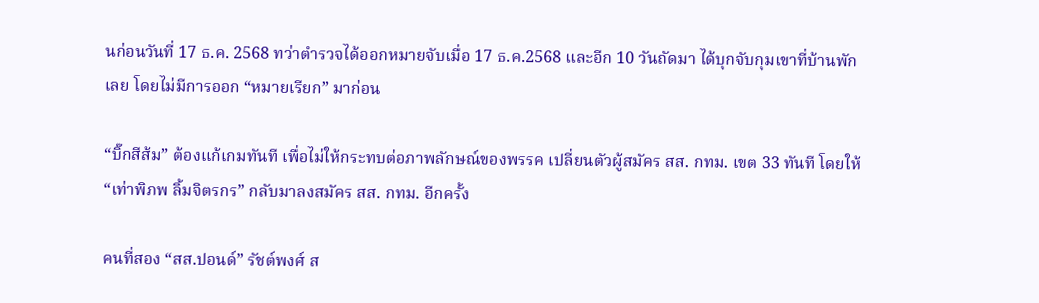นก่อนวันที่ 17 ธ.ค. 2568 ทว่าตำรวจได้ออกหมายจับเมื่อ 17 ธ.ค.2568 และอีก 10 วันถัดมา ได้บุกจับกุมเขาที่บ้านพักเลย โดยไม่มีการออก “หมายเรียก” มาก่อน

“บิ๊กสีส้ม” ต้องแก้เกมทันที เพื่อไม่ให้กระทบต่อภาพลักษณ์ของพรรค เปลี่ยนตัวผู้สมัคร สส. กทม. เขต 33 ทันที โดยให้ “เท่าพิภพ ลิ้มจิตรกร” กลับมาลงสมัคร สส. กทม. อีกครั้ง

คนที่สอง “สส.ปอนด์” รัชต์พงศ์ ส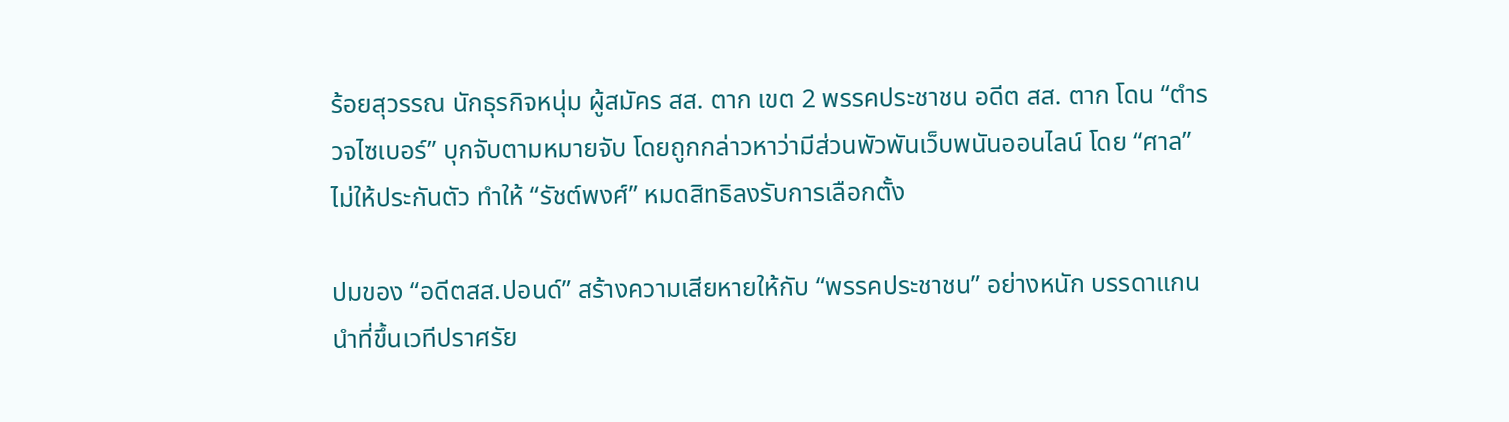ร้อยสุวรรณ นักธุรกิจหนุ่ม ผู้สมัคร สส. ตาก เขต 2 พรรคประชาชน อดีต สส. ตาก โดน “ตำรวจไซเบอร์” บุกจับตามหมายจับ โดยถูกกล่าวหาว่ามีส่วนพัวพันเว็บพนันออนไลน์ โดย “ศาล” ไม่ให้ประกันตัว ทำให้ “รัชต์พงศ์” หมดสิทธิลงรับการเลือกตั้ง

ปมของ “อดีตสส.ปอนด์” สร้างความเสียหายให้กับ “พรรคประชาชน” อย่างหนัก บรรดาแกนนำที่ขึ้นเวทีปราศรัย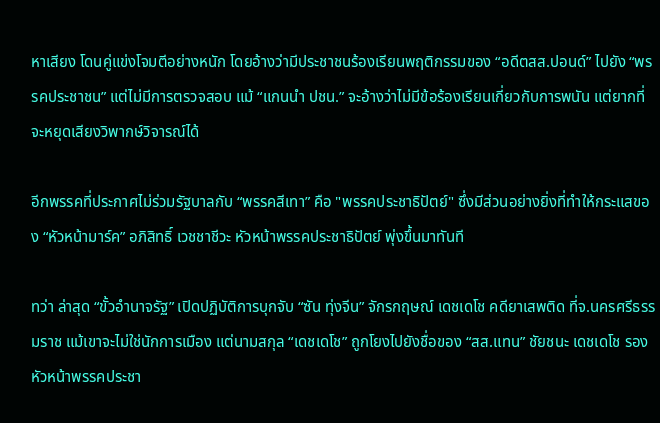หาเสียง โดนคู่แข่งโจมตีอย่างหนัก โดยอ้างว่ามีประชาชนร้องเรียนพฤติกรรมของ “อดีตสส.ปอนด์” ไปยัง “พรรคประชาชน” แต่ไม่มีการตรวจสอบ แม้ “แกนนำ ปชน.” จะอ้างว่าไม่มีข้อร้องเรียนเกี่ยวกับการพนัน แต่ยากที่จะหยุดเสียงวิพากษ์วิจารณ์ได้

อีกพรรคที่ประกาศไม่ร่วมรัฐบาลกับ “พรรคสีเทา” คือ "พรรคประชาธิปัตย์" ซึ่งมีส่วนอย่างยิ่งที่ทำให้กระแสของ “หัวหน้ามาร์ค” อภิสิทธิ์ เวชชาชีวะ หัวหน้าพรรคประชาธิปัตย์ พุ่งขึ้นมาทันที

ทว่า ล่าสุด “ขั้วอำนาจรัฐ” เปิดปฏิบัติการบุกจับ “ซัน ทุ่งจีน” จักรกฤษณ์ เดชเดโช คดียาเสพติด ที่จ.นครศรีธรรมราช แม้เขาจะไม่ใช่นักการเมือง แต่นามสกุล “เดชเดโช” ถูกโยงไปยังชื่อของ “สส.แทน” ชัยชนะ เดชเดโช รองหัวหน้าพรรคประชา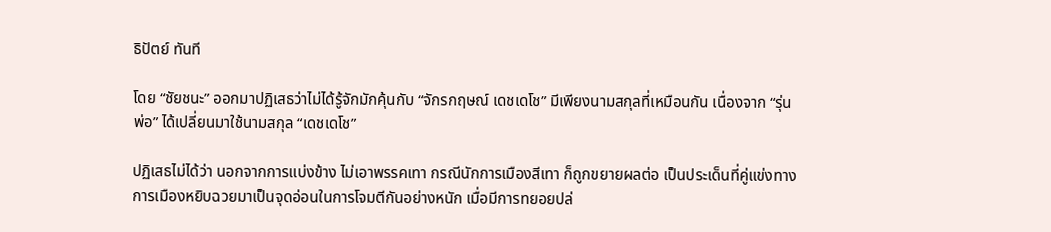ธิปัตย์ ทันที

โดย “ชัยชนะ” ออกมาปฏิเสธว่าไม่ได้รู้จักมักคุ้นกับ “จักรกฤษณ์ เดชเดโช” มีเพียงนามสกุลที่เหมือนกัน เนื่องจาก “รุ่นพ่อ” ได้เปลี่ยนมาใช้นามสกุล “เดชเดโช”

ปฏิเสธไม่ได้ว่า นอกจากการแบ่งข้าง ไม่เอาพรรคเทา กรณีนักการเมืองสีเทา ก็ถูกขยายผลต่อ เป็นประเด็นที่คู่แข่งทางการเมืองหยิบฉวยมาเป็นจุดอ่อนในการโจมตีกันอย่างหนัก เมื่อมีการทยอยปล่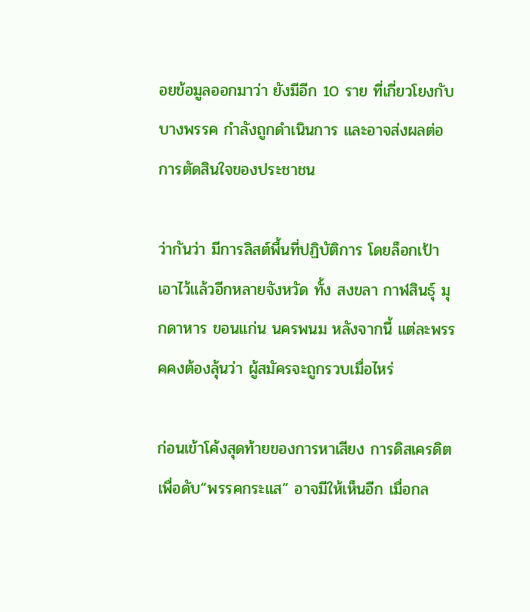อยข้อมูลออกมาว่า ยังมีอีก 10 ราย ที่เกี่ยวโยงกับบางพรรค กำลังถูกดำเนินการ และอาจส่งผลต่อการตัดสินใจของประชาชน

ว่ากันว่า มีการลิสต์พื้นที่ปฏิบัติการ โดยล็อกเป้าเอาไว้แล้วอีกหลายจังหวัด ทั้ง สงขลา กาฬสินธุ์ มุกดาหาร ขอนแก่น นครพนม หลังจากนี้ แต่ละพรรคคงต้องลุ้นว่า ผู้สมัครจะถูกรวบเมื่อไหร่

ก่อนเข้าโค้งสุดท้ายของการหาเสียง การดิสเครดิตเพื่อดับ“พรรคกระแส” อาจมีให้เห็นอีก เมื่อกล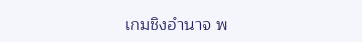เกมชิงอำนาจ พ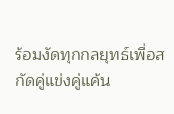ร้อมงัดทุกกลยุทธ์เพื่อสกัดคู่แข่งคู่แค้น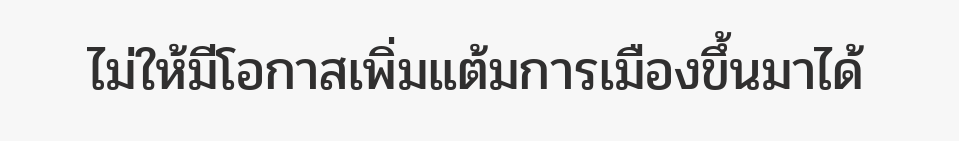ไม่ให้มีโอกาสเพิ่มแต้มการเมืองขึ้นมาได้